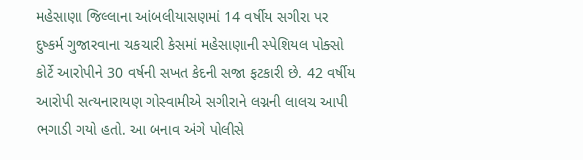મહેસાણા જિલ્લાના આંબલીયાસણમાં 14 વર્ષીય સગીરા પર દુષ્કર્મ ગુજારવાના ચકચારી કેસમાં મહેસાણાની સ્પેશિયલ પોક્સો કોર્ટે આરોપીને 30 વર્ષની સખત કેદની સજા ફટકારી છે. 42 વર્ષીય આરોપી સત્યનારાયણ ગોસ્વામીએ સગીરાને લગ્નની લાલચ આપી ભગાડી ગયો હતો. આ બનાવ અંગે પોલીસે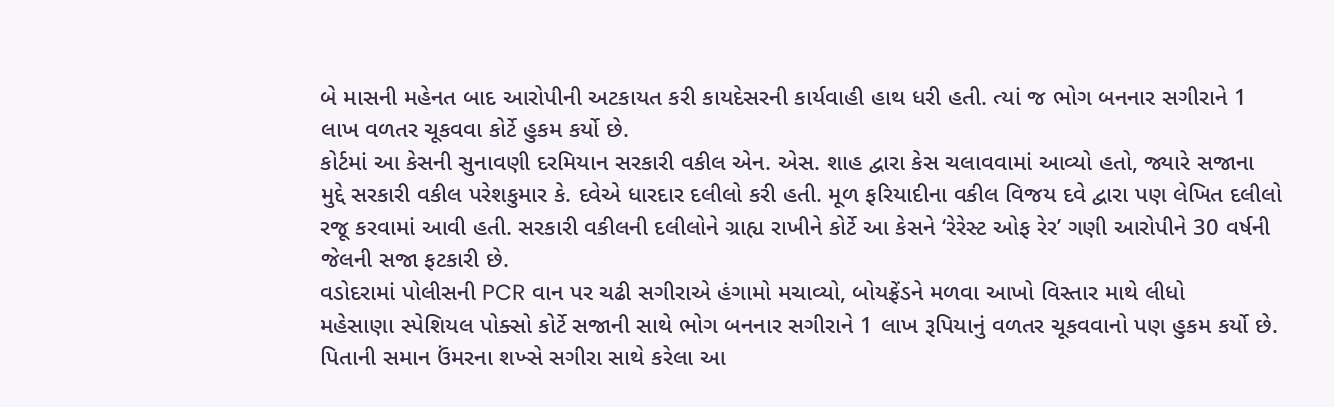બે માસની મહેનત બાદ આરોપીની અટકાયત કરી કાયદેસરની કાર્યવાહી હાથ ધરી હતી. ત્યાં જ ભોગ બનનાર સગીરાને 1 લાખ વળતર ચૂકવવા કોર્ટે હુકમ કર્યો છે.
કોર્ટમાં આ કેસની સુનાવણી દરમિયાન સરકારી વકીલ એન. એસ. શાહ દ્વારા કેસ ચલાવવામાં આવ્યો હતો, જ્યારે સજાના મુદ્દે સરકારી વકીલ પરેશકુમાર કે. દવેએ ધારદાર દલીલો કરી હતી. મૂળ ફરિયાદીના વકીલ વિજય દવે દ્વારા પણ લેખિત દલીલો રજૂ કરવામાં આવી હતી. સરકારી વકીલની દલીલોને ગ્રાહ્ય રાખીને કોર્ટે આ કેસને ‘રેરેસ્ટ ઓફ રેર’ ગણી આરોપીને 30 વર્ષની જેલની સજા ફટકારી છે.
વડોદરામાં પોલીસની PCR વાન પર ચઢી સગીરાએ હંગામો મચાવ્યો, બોયફ્રેંડને મળવા આખો વિસ્તાર માથે લીધો
મહેસાણા સ્પેશિયલ પોક્સો કોર્ટે સજાની સાથે ભોગ બનનાર સગીરાને 1 લાખ રૂપિયાનું વળતર ચૂકવવાનો પણ હુકમ કર્યો છે. પિતાની સમાન ઉંમરના શખ્સે સગીરા સાથે કરેલા આ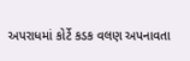અપરાધમાં કોર્ટે કડક વલણ અપનાવતા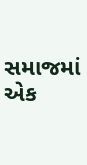સમાજમાં એક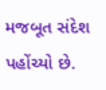મજબૂત સંદેશ પહોંચ્યો છે.